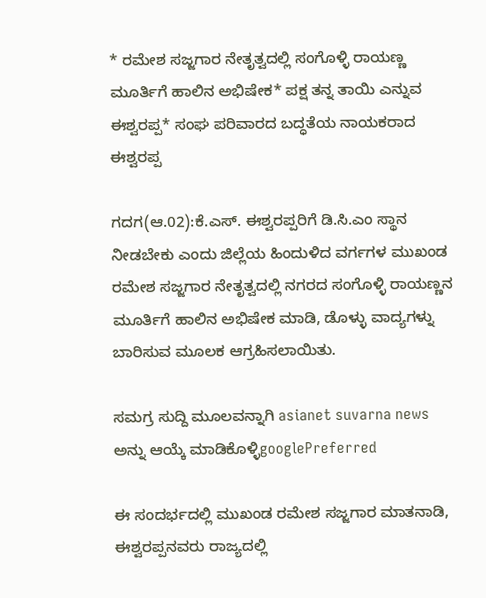* ರಮೇಶ ಸಜ್ಜಗಾರ ನೇತೃತ್ವದಲ್ಲಿ ಸಂಗೊಳ್ಳಿ ರಾಯಣ್ಣ ಮೂರ್ತಿಗೆ ಹಾಲಿನ ಅಭಿಷೇಕ* ಪಕ್ಷ ತನ್ನ ತಾಯಿ ಎನ್ನುವ ಈಶ್ವರಪ್ಪ* ಸಂಘ ಪರಿವಾರದ ಬದ್ಧತೆಯ ನಾಯಕರಾದ ಈಶ್ವರಪ್ಪ

ಗದಗ(ಆ.02):ಕೆ.ಎಸ್‌. ಈಶ್ವರಪ್ಪರಿಗೆ ಡಿ.ಸಿ.ಎಂ ಸ್ಥಾನ ನೀಡಬೇಕು ಎಂದು ಜಿಲ್ಲೆಯ ಹಿಂದುಳಿದ ವರ್ಗಗಳ ಮುಖಂಡ ರಮೇಶ ಸಜ್ಜಗಾರ ನೇತೃತ್ವದಲ್ಲಿ ನಗರದ ಸಂಗೊಳ್ಳಿ ರಾಯಣ್ಣನ ಮೂರ್ತಿಗೆ ಹಾಲಿನ ಅಭಿಷೇಕ ಮಾಡಿ, ಡೊಳ್ಳು ವಾದ್ಯಗಳ್ನು ಬಾರಿಸುವ ಮೂಲಕ ಆಗ್ರಹಿಸಲಾಯಿತು.

ಸಮಗ್ರ ಸುದ್ದಿ ಮೂಲವನ್ನಾಗಿ asianet suvarna news ಅನ್ನು ಆಯ್ಕೆ ಮಾಡಿಕೊಳ್ಳಿgooglePreferred

ಈ ಸಂದರ್ಭದಲ್ಲಿ ಮುಖಂಡ ರಮೇಶ ಸಜ್ಜಗಾರ ಮಾತನಾಡಿ, ಈಶ್ವರಪ್ಪನವರು ರಾಜ್ಯದಲ್ಲಿ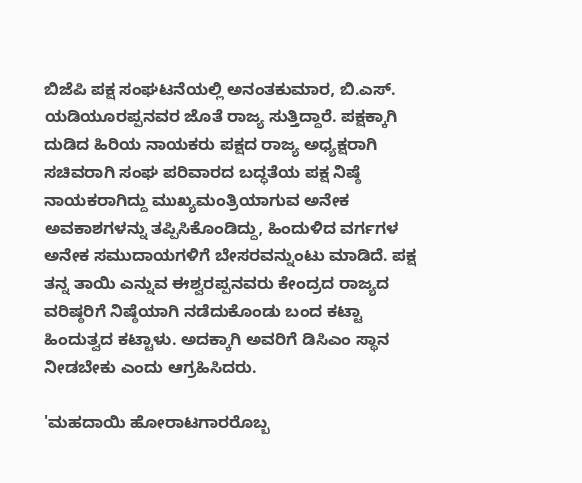ಬಿಜೆಪಿ ಪಕ್ಷ ಸಂಘಟನೆಯಲ್ಲಿ ಅನಂತಕುಮಾರ, ಬಿ.ಎಸ್‌. ಯಡಿಯೂರಪ್ಪನವರ ಜೊತೆ ರಾಜ್ಯ ಸುತ್ತಿದ್ದಾರೆ. ಪಕ್ಷಕ್ಕಾಗಿ ದುಡಿದ ಹಿರಿಯ ನಾಯಕರು ಪಕ್ಷದ ರಾಜ್ಯ ಅಧ್ಯಕ್ಷರಾಗಿ ಸಚಿವರಾಗಿ ಸಂಘ ಪರಿವಾರದ ಬದ್ಧತೆಯ ಪಕ್ಷ ನಿಷ್ಠೆ ನಾಯಕರಾಗಿದ್ದು ಮುಖ್ಯಮಂತ್ರಿಯಾಗುವ ಅನೇಕ ಅವಕಾಶಗಳನ್ನು ತಪ್ಪಿಸಿಕೊಂಡಿದ್ದು, ಹಿಂದುಳಿದ ವರ್ಗಗಳ ಅನೇಕ ಸಮುದಾಯಗಳಿಗೆ ಬೇಸರವನ್ನುಂಟು ಮಾಡಿದೆ. ಪಕ್ಷ ತನ್ನ ತಾಯಿ ಎನ್ನುವ ಈಶ್ವರಪ್ಪನವರು ಕೇಂದ್ರದ ರಾಜ್ಯದ ವರಿಷ್ಠರಿಗೆ ನಿಷ್ಠೆಯಾಗಿ ನಡೆದುಕೊಂಡು ಬಂದ ಕಟ್ಟಾ ಹಿಂದುತ್ವದ ಕಟ್ಟಾಳು. ಅದಕ್ಕಾಗಿ ಅವರಿಗೆ ಡಿಸಿಎಂ ಸ್ಥಾನ ನೀಡಬೇಕು ಎಂದು ಆಗ್ರಹಿಸಿದರು.

'ಮಹದಾಯಿ ಹೋರಾಟಗಾರರೊಬ್ಬ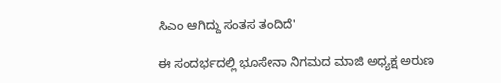ಸಿಎಂ ಆಗಿದ್ದು ಸಂತಸ ತಂದಿದೆ'

ಈ ಸಂದರ್ಭದಲ್ಲಿ ಭೂಸೇನಾ ನಿಗಮದ ಮಾಜಿ ಅಧ್ಯಕ್ಷ ಅರುಣ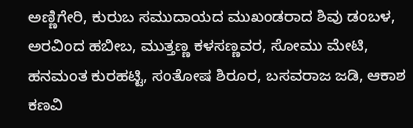ಅಣ್ಣಿಗೇರಿ, ಕುರುಬ ಸಮುದಾಯದ ಮುಖಂಡರಾದ ಶಿವು ಡಂಬಳ, ಅರವಿಂದ ಹಬೀಬ, ಮುತ್ತಣ್ಣ ಕಳಸಣ್ಣವರ, ಸೋಮು ಮೇಟಿ, ಹನಮಂತ ಕುರಹಟ್ಟಿ, ಸಂತೋಷ ಶಿರೂರ, ಬಸವರಾಜ ಜಡಿ, ಆಕಾಶ ಕಣವಿ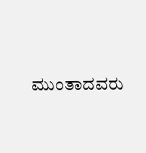ಮುಂತಾದವರು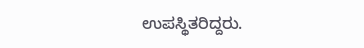ಉಪಸ್ಥಿತರಿದ್ದರು.